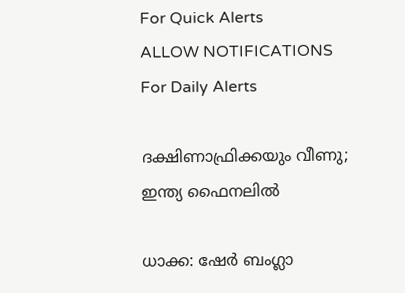For Quick Alerts
ALLOW NOTIFICATIONS
For Daily Alerts

ദക്ഷിണാഫ്രിക്കയും വീണു; ഇന്ത്യ ഫൈനലില്‍

ധാക്ക: ഷേര്‍ ബംഗ്ലാ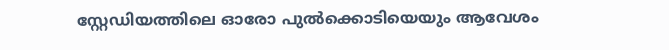സ്റ്റേഡിയത്തിലെ ഓരോ പുല്‍ക്കൊടിയെയും ആവേശം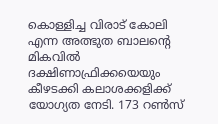കൊള്ളിച്ച വിരാട് കോലി എന്ന അത്ഭുത ബാലന്റെ മികവില്‍ ദക്ഷിണാഫ്രിക്കയെയും കീഴടക്കി കലാശക്കളിക്ക് യോഗ്യത നേടി. 173 റണ്‍സ്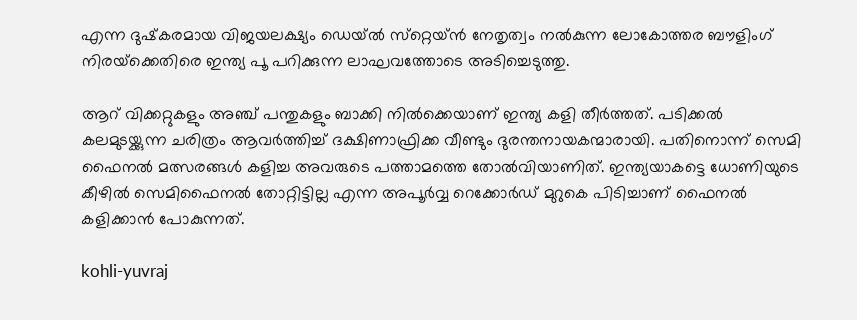എന്ന ദുഷ്‌കരമായ വിജയലക്ഷ്യം ഡെയ്ല്‍ സ്‌റ്റെയ്ന്‍ നേതൃത്വം നല്‍കുന്ന ലോകോത്തര ബൗളിംഗ് നിരയ്‌ക്കെതിരെ ഇന്ത്യ പൂ പറിക്കുന്ന ലാഘവത്തോടെ അടിച്ചെടുത്തു.

ആറ് വിക്കറ്റുകളും അഞ്ച് പന്തുകളും ബാക്കി നില്‍ക്കെയാണ് ഇന്ത്യ കളി തീര്‍ത്തത്. പടിക്കല്‍ കലമുടയ്ക്കുന്ന ചരിത്രം ആവര്‍ത്തിച്ച് ദക്ഷിണാഫ്രിക്ക വീണ്ടും ദുരന്തനായകന്മാരായി. പതിനൊന്ന് സെമി ഫൈനല്‍ മത്സരങ്ങള്‍ കളിച്ച അവരുടെ പത്താമത്തെ തോല്‍വിയാണിത്. ഇന്ത്യയാകട്ടെ ധോണിയുടെ കീഴില്‍ സെമിഫൈനല്‍ തോറ്റിട്ടില്ല എന്ന അപൂര്‍വ്വ റെക്കോര്‍ഡ് മുറുകെ പിടിച്ചാണ് ഫൈനല്‍ കളിക്കാന്‍ പോകുന്നത്.

kohli-yuvraj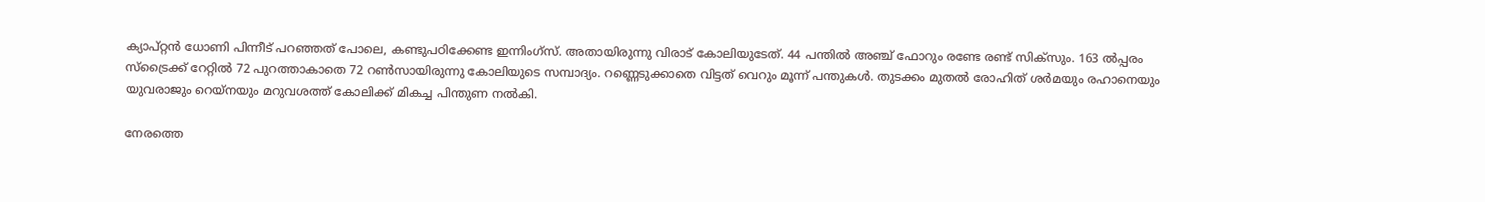ക്യാപ്റ്റന്‍ ധോണി പിന്നീട് പറഞ്ഞത് പോലെ, കണ്ടുപഠിക്കേണ്ട ഇന്നിംഗ്‌സ്. അതായിരുന്നു വിരാട് കോലിയുടേത്. 44 പന്തില്‍ അഞ്ച് ഫോറും രണ്ടേ രണ്ട് സിക്‌സും. 163 ല്‍പ്പരം സ്‌ട്രൈക്ക് റേറ്റില്‍ 72 പുറത്താകാതെ 72 റണ്‍സായിരുന്നു കോലിയുടെ സമ്പാദ്യം. റണ്ണെടുക്കാതെ വിട്ടത് വെറും മൂന്ന് പന്തുകള്‍. തുടക്കം മുതല്‍ രോഹിത് ശര്‍മയും രഹാനെയും യുവരാജും റെയ്‌നയും മറുവശത്ത് കോലിക്ക് മികച്ച പിന്തുണ നല്‍കി.

നേരത്തെ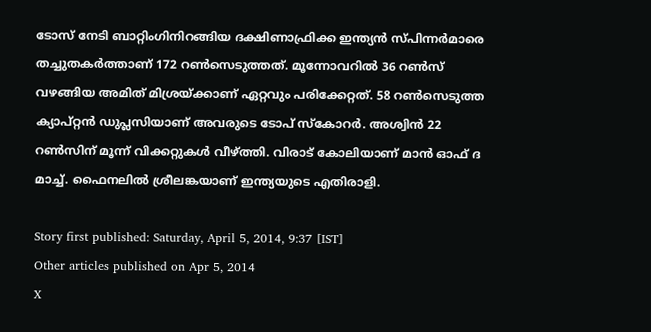ടോസ് നേടി ബാറ്റിംഗിനിറങ്ങിയ ദക്ഷിണാഫ്രിക്ക ഇന്ത്യന്‍ സ്പിന്നര്‍മാരെ തച്ചുതകര്‍ത്താണ് 172 റണ്‍സെടുത്തത്. മൂന്നോവറില്‍ 36 റണ്‍സ് വഴങ്ങിയ അമിത് മിശ്രയ്ക്കാണ് ഏറ്റവും പരിക്കേറ്റത്. 58 റണ്‍സെടുത്ത ക്യാപ്റ്റന്‍ ഡുപ്ലസിയാണ് അവരുടെ ടോപ് സ്‌കോറര്‍. അശ്വിന്‍ 22 റണ്‍സിന് മൂന്ന് വിക്കറ്റുകള്‍ വീഴ്ത്തി. വിരാട് കോലിയാണ് മാന്‍ ഓഫ് ദ മാച്ച്. ഫൈനലില്‍ ശ്രീലങ്കയാണ് ഇന്ത്യയുടെ എതിരാളി.

Story first published: Saturday, April 5, 2014, 9:37 [IST]
Other articles published on Apr 5, 2014
X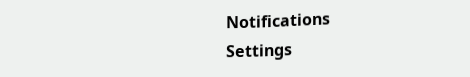Notifications
Settings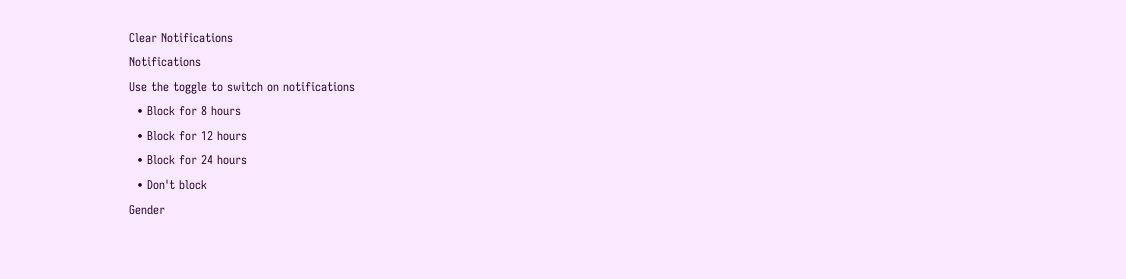Clear Notifications
Notifications
Use the toggle to switch on notifications
  • Block for 8 hours
  • Block for 12 hours
  • Block for 24 hours
  • Don't block
Gender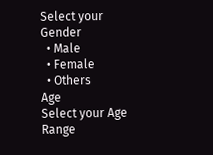Select your Gender
  • Male
  • Female
  • Others
Age
Select your Age Range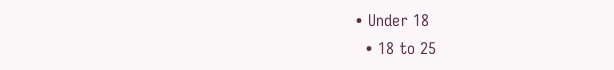• Under 18
  • 18 to 25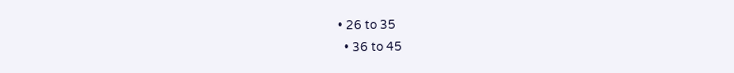• 26 to 35
  • 36 to 45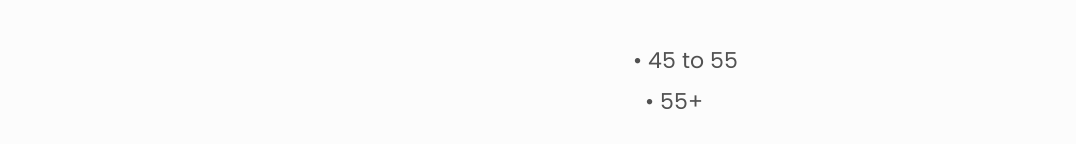• 45 to 55
  • 55+